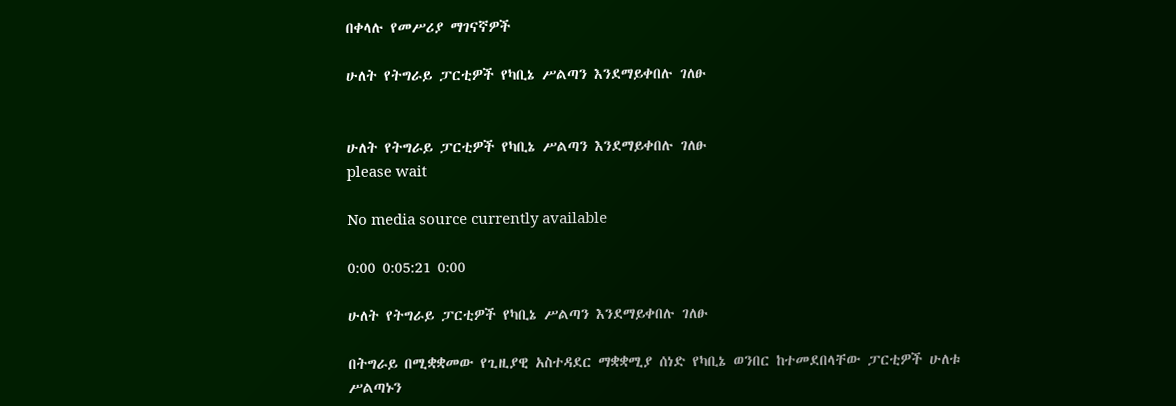በቀላሉ የመሥሪያ ማገናኛዎች

ሁለት የትግራይ ፓርቲዎች የካቢኔ ሥልጣን እንደማይቀበሉ ገለፁ


ሁለት የትግራይ ፓርቲዎች የካቢኔ ሥልጣን እንደማይቀበሉ ገለፁ
please wait

No media source currently available

0:00 0:05:21 0:00

ሁለት የትግራይ ፓርቲዎች የካቢኔ ሥልጣን እንደማይቀበሉ ገለፁ

በትግራይ በሚቋቋመው የጊዚያዊ አስተዳደር ማቋቋሚያ ሰነድ የካቢኔ ወንበር ከተመደበላቸው ፓርቲዎች ሁለቱ ሥልጣኑን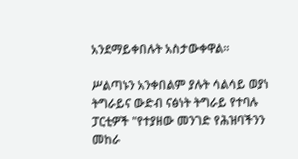አንደማይቀበሉት አስታውቀዋል።

ሥልጣኑን አንቀበልም ያሉት ሳልሳይ ወያነ ትግራይና ውድብ ናፅነት ትግራይ የተባሉ ፓርቲዎች "የተያዘው መንገድ የሕዝባችንን መከራ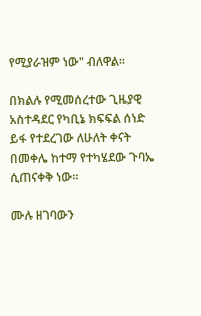የሚያራዝም ነው" ብለዋል፡፡

በክልሉ የሚመሰረተው ጊዜያዊ አስተዳደር የካቢኔ ክፍፍል ሰነድ ይፋ የተደረገው ለሁለት ቀናት በመቀሌ ከተማ የተካሄደው ጉባኤ ሲጠናቀቅ ነው።

ሙሉ ዘገባውን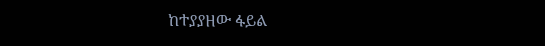ከተያያዘው ፋይል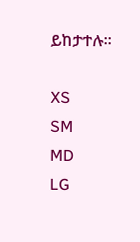ይከታተሉ፡፡

XS
SM
MD
LG